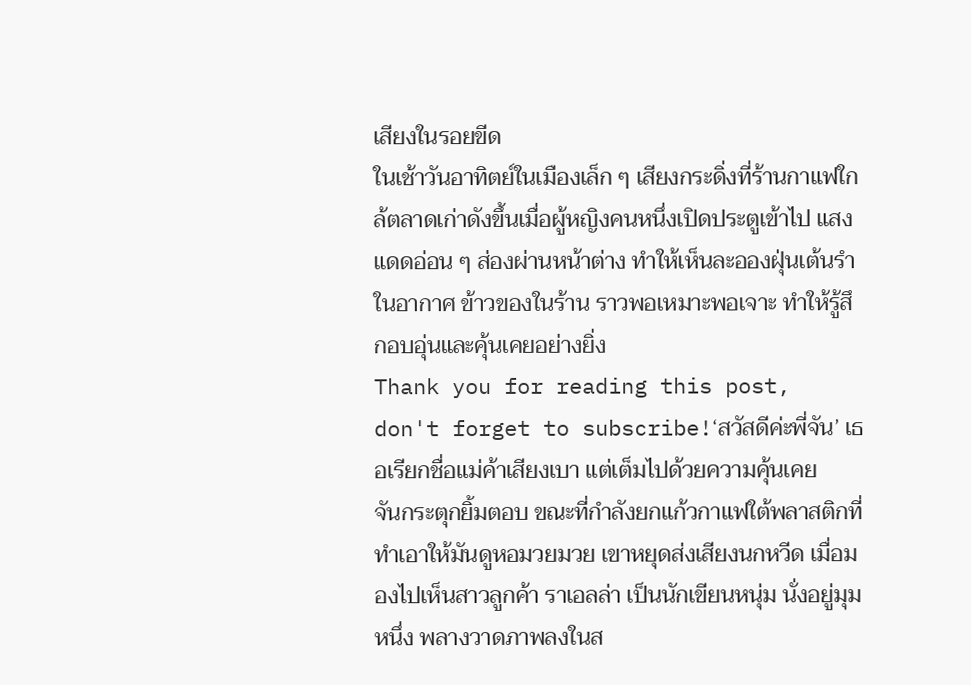เสียงในรอยขีด
ในเช้าวันอาทิตย์ในเมืองเล็ก ๆ เสียงกระดิ่งที่ร้านกาแฟใกล้ตลาดเก่าดังขึ้นเมื่อผู้หญิงคนหนึ่งเปิดประตูเข้าไป แสงแดดอ่อน ๆ ส่องผ่านหน้าต่าง ทำให้เห็นละอองฝุ่นเต้นรำในอากาศ ข้าวของในร้าน ราวพอเหมาะพอเจาะ ทำให้รู้สึกอบอุ่นและคุ้นเคยอย่างยิ่ง
Thank you for reading this post, don't forget to subscribe!‘สวัสดีค่ะพี่จัน’ เธอเรียกชื่อแม่ค้าเสียงเบา แต่เต็มไปด้วยความคุ้นเคย
จันกระตุกยิ้มตอบ ขณะที่กำลังยกแก้วกาแฟใต้พลาสติกที่ทำเอาให้มันดูหอมวยมวย เขาหยุดส่งเสียงนกหวีด เมื่อมองไปเห็นสาวลูกค้า ราเอลล่า เป็นนักเขียนหนุ่ม นั่งอยู่มุมหนึ่ง พลางวาดภาพลงในส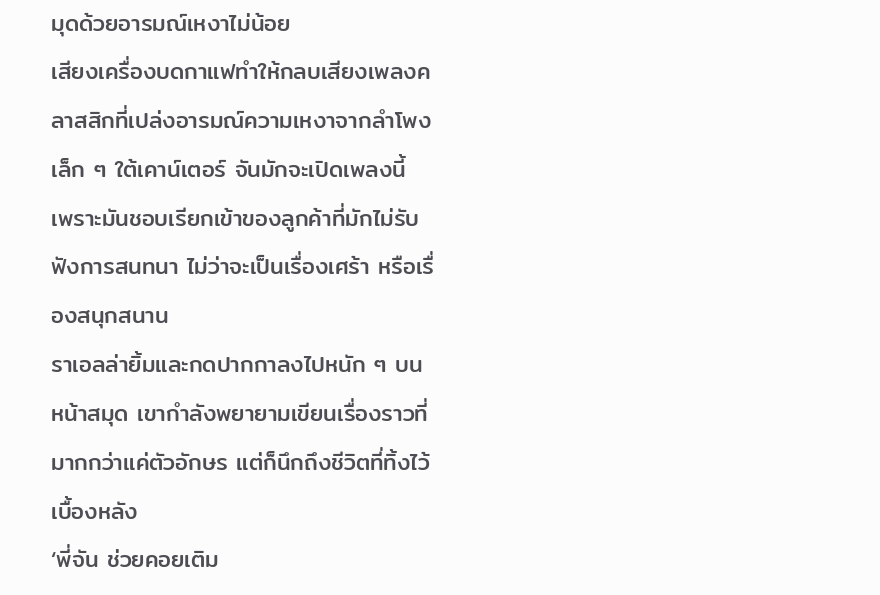มุดด้วยอารมณ์เหงาไม่น้อย
เสียงเครื่องบดกาแฟทำให้กลบเสียงเพลงคลาสสิกที่เปล่งอารมณ์ความเหงาจากลำโพงเล็ก ๆ ใต้เคาน์เตอร์ จันมักจะเปิดเพลงนี้ เพราะมันชอบเรียกเข้าของลูกค้าที่มักไม่รับฟังการสนทนา ไม่ว่าจะเป็นเรื่องเศร้า หรือเรื่องสนุกสนาน
ราเอลล่ายิ้มและกดปากกาลงไปหนัก ๆ บนหน้าสมุด เขากำลังพยายามเขียนเรื่องราวที่มากกว่าแค่ตัวอักษร แต่ก็นึกถึงชีวิตที่ทิ้งไว้เบื้องหลัง
‘พี่จัน ช่วยคอยเติม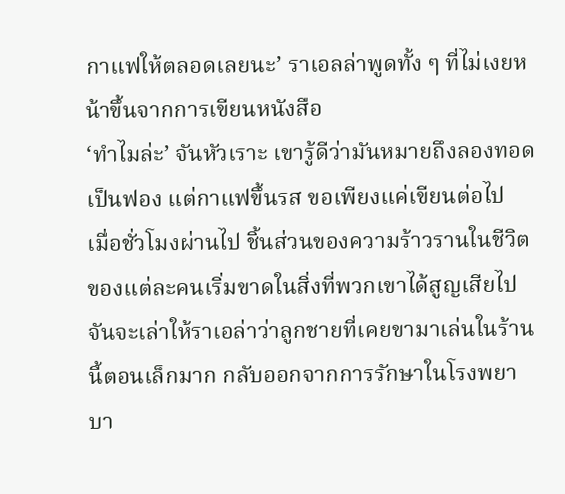กาแฟให้ตลอดเลยนะ’ ราเอลล่าพูดทั้ง ๆ ที่ไม่เงยหน้าขึ้นจากการเขียนหนังสือ
‘ทำไมล่ะ’ จันหัวเราะ เขารู้ดีว่ามันหมายถึงลองทอดเป็นฟอง แต่กาแฟขึ้นรส ขอเพียงแค่เขียนต่อไป
เมื่อชั่วโมงผ่านไป ชิ้นส่วนของความร้าวรานในชีวิตของแต่ละคนเริ่มขาดในสิ่งที่พวกเขาได้สูญเสียไป
จันจะเล่าให้ราเอล่าว่าลูกชายที่เคยขามาเล่นในร้านนี้ตอนเล็กมาก กลับออกจากการรักษาในโรงพยาบา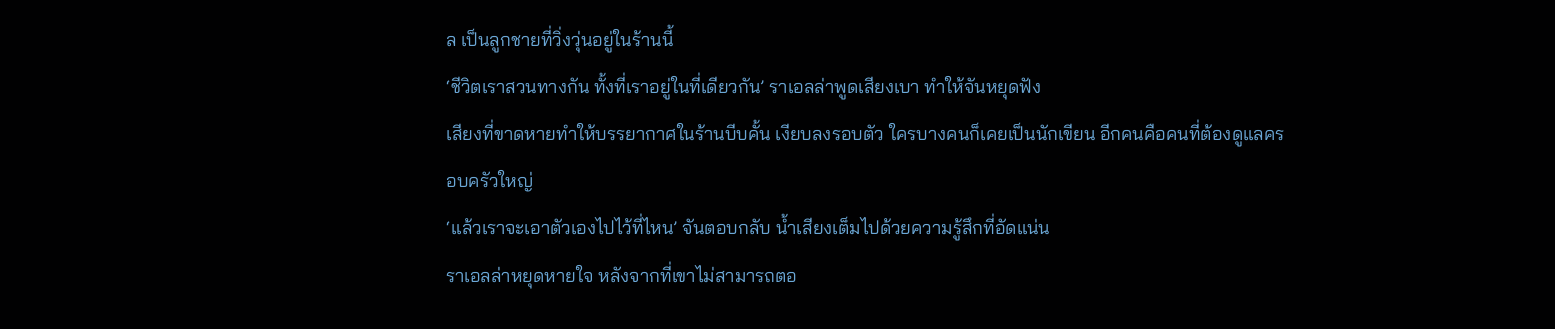ล เป็นลูกชายที่วิ่งวุ่นอยู่ในร้านนี้
‘ชีวิตเราสวนทางกัน ทั้งที่เราอยู่ในที่เดียวกัน’ ราเอลล่าพูดเสียงเบา ทำให้จันหยุดฟัง
เสียงที่ขาดหายทำให้บรรยากาศในร้านบีบคั้น เงียบลงรอบตัว ใครบางคนก็เคยเป็นนักเขียน อีกคนคือคนที่ต้องดูแลครอบครัวใหญ่
‘แล้วเราจะเอาตัวเองไปไว้ที่ไหน’ จันตอบกลับ น้ำเสียงเต็มไปด้วยความรู้สึกที่อัดแน่น
ราเอลล่าหยุดหายใจ หลังจากที่เขาไม่สามารถตอ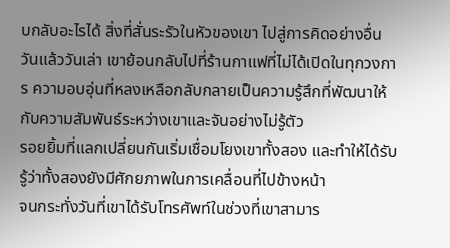บกลับอะไรได้ สิ่งที่สั่นระรัวในหัวของเขา ไปสู่การคิดอย่างอื่น
วันแล้ววันเล่า เขาย้อนกลับไปที่ร้านกาแฟที่ไม่ได้เปิดในทุกวงการ ความอบอุ่นที่หลงเหลือกลับกลายเป็นความรู้สึกที่พัฒนาให้กับความสัมพันธ์ระหว่างเขาและจันอย่างไม่รู้ตัว
รอยยิ้มที่แลกเปลี่ยนกันเริ่มเชื่อมโยงเขาทั้งสอง และทำให้ได้รับรู้ว่าทั้งสองยังมีศักยภาพในการเคลื่อนที่ไปข้างหน้า
จนกระทั่งวันที่เขาได้รับโทรศัพท์ในช่วงที่เขาสามาร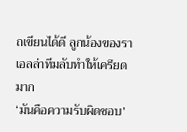ถเขียนได้ดี ลูกน้องของราเอลล่าทีมลับทำให้เครียดมาก
‘มันคือความรับผิดชอบ’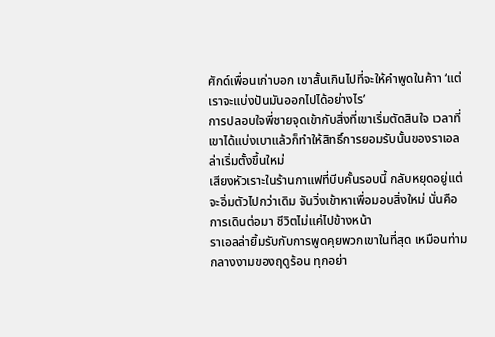ศักด์เพื่อนเก่าบอก เขาสั้นเกินไปที่จะให้คำพูดในค้าา ‘แต่เราจะแบ่งปันมันออกไปได้อย่างไร’
การปลอบใจพี่ชายจุดเข้ากับสิ่งที่เขาเริ่มตัดสินใจ เวลาที่เขาได้แบ่งเบาแล้วก็ทำให้สิทธิ์การยอมรับนั้นของราเอลล่าเริ่มตั้งขึ้นใหม่
เสียงหัวเราะในร้านกาแฟที่บีบคั้นรอบนี้ กลับหยุดอยู่แต่จะอิ่มตัวไปกว่าเดิม จันวิ่งเข้าหาเพื่อมอบสิ่งใหม่ นั่นคือการเดินต่อมา ชีวิตไม่แค่ไปข้างหน้า
ราเอลล่ายิ้มรับกับการพูดคุยพวกเขาในที่สุด เหมือนท่ามกลางงามของฤดูร้อน ทุกอย่า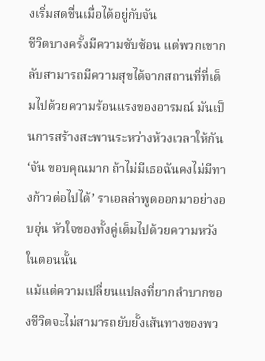งเริ่มสดชื่นเมื่อได้อยู่กับจัน
ชีวิตบางครั้งมีความซับซ้อน แต่พวกเขากลับสามารถมีความสุขได้จากสถานที่ที่เต็มไปด้วยความร้อนแรงของอารมณ์ มันเป็นการสร้างสะพานระหว่างห้วงเวลาให้กัน
‘จัน ขอบคุณมาก ถ้าไม่มีเธอฉันคงไม่มีทางก้าวต่อไปได้’ ราเอลล่าพูดออกมาอย่างอบอุ่น หัวใจของทั้งคู่เต็มไปด้วยความหวังในตอนนั้น
แม้แต่ความเปลี่ยนแปลงที่ยากลำบากของชีวิตจะไม่สามารถยับยั้งเส้นทางของพว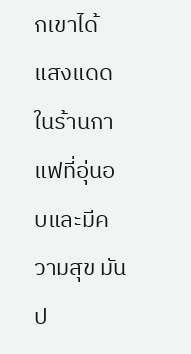กเขาได้ แสงแดดในร้านกาแฟที่อุ่นอบและมีความสุข มันป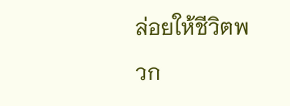ล่อยให้ชีวิตพวก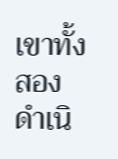เขาทั้งสองดำเนิ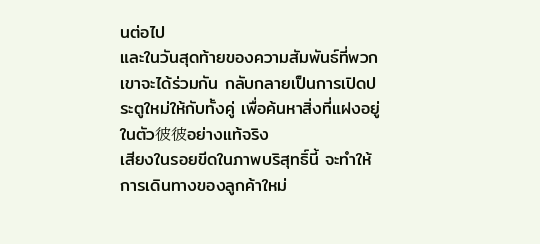นต่อไป
และในวันสุดท้ายของความสัมพันธ์ที่พวกเขาจะได้ร่วมกัน กลับกลายเป็นการเปิดประตูใหม่ให้กับทั้งคู่ เพื่อค้นหาสิ่งที่แฝงอยู่ในตัว彼彼อย่างแท้จริง
เสียงในรอยขีดในภาพบริสุทธิ์นี้ จะทำให้การเดินทางของลูกค้าใหม่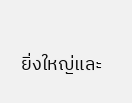ยิ่งใหญ่และ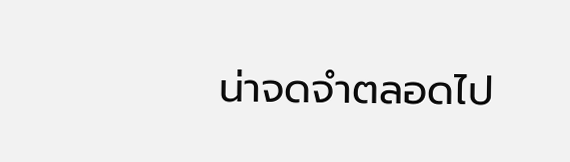น่าจดจำตลอดไป